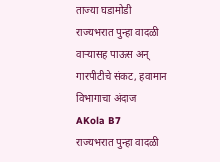ताज्या घडामोडी
राज्यभरात पुन्हा वादळी वाऱ्यासह पाऊस अन् गारपीटीचे संकट, हवामान विभागाचा अंदाज
AKola B7
राज्यभरात पुन्हा वादळी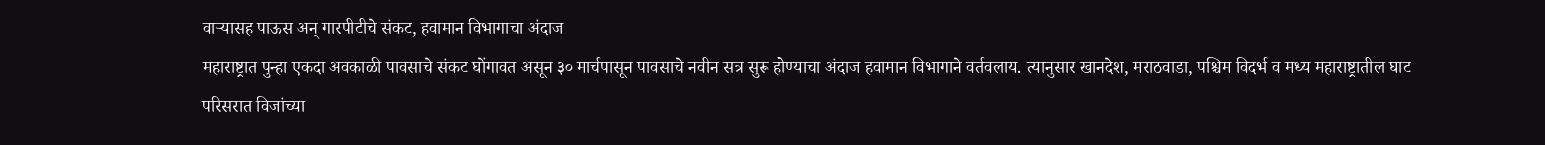वाऱ्यासह पाऊस अन् गारपीटीचे संकट, हवामान विभागाचा अंदाज
महाराष्ट्रात पुन्हा एकदा अवकाळी पावसाचे संकट घोंगावत असून ३० मार्चपासून पावसाचे नवीन सत्र सुरू होण्याचा अंदाज हवामान विभागाने वर्तवलाय. त्यानुसार खानदेश, मराठवाडा, पश्चिम विदर्भ व मध्य महाराष्ट्रातील घाट परिसरात विजांच्या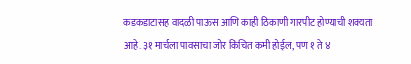कडकडाटासह वादळी पाऊस आणि काही ठिकाणी गारपीट होण्याची शक्यता आहे. ३१ मार्चला पावसाचा जोर किंचित कमी होईल, पण १ ते ४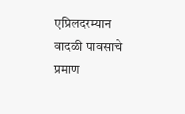एप्रिलदरम्यान वादळी पावसाचे प्रमाण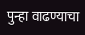पुन्हा वाढण्याचा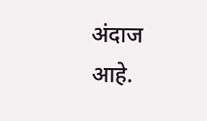अंदाज आहे.